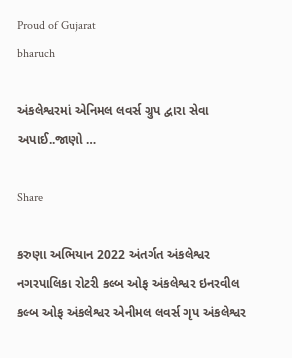Proud of Gujarat
bharuch

અંકલેશ્વરમાં એનિમલ લવર્સ ગ્રુપ દ્વારા સેવા અપાઈ..જાણો …

Share

કરુણા અભિયાન 2022 અંતર્ગત અંકલેશ્વર નગરપાલિકા રોટરી કલ્બ ઓફ અંકલેશ્વર ઇનરવીલ કલ્બ ઓફ અંકલેશ્વર એનીમલ લવર્સ ગૃપ અંકલેશ્વર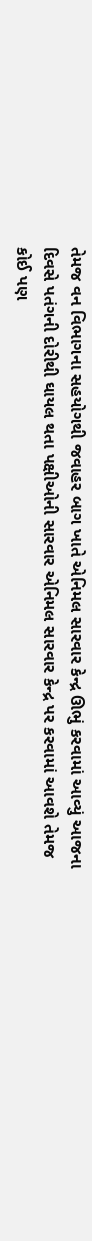તેમજ વન વિભાગના સહયોગથી જવાહર બાગ ખાતે એનિમલ સારવાર કેન્દ્ર ઊભું કરવામાં આવ્યું આજના દિવસે પતંગની દોરીથી ઘાયલ થતા પક્ષીઓની સારવાર એનિમલ સારવાર કેન્દ્ર પર કરવામાં આવશે તેમજ કોઈ પણ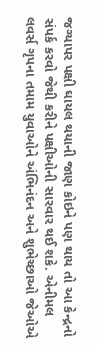જગ્યાપર પક્ષી ઘાયલ થયાની જાણ કોઇને પણ થાય તો આ કેન્દ્રનો સંપર્ક કરવો જેથી કરીને પક્ષીઓની સારવાર થઈ શકે. એનીમલ લવર્સ ગૃપના તમામ યુવાઓને અંભિનંદન અને શુભેચ્છાઓ જેઓએ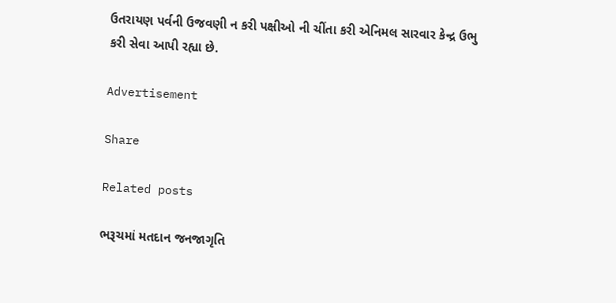ઉતરાયણ પર્વની ઉજવણી ન કરી પક્ષીઓ ની ચીંતા કરી એનિમલ સારવાર કેન્દ્ર ઉભુ કરી સેવા આપી રહ્યા છે.

Advertisement

Share

Related posts

ભરૂચમાં મતદાન જનજાગૃતિ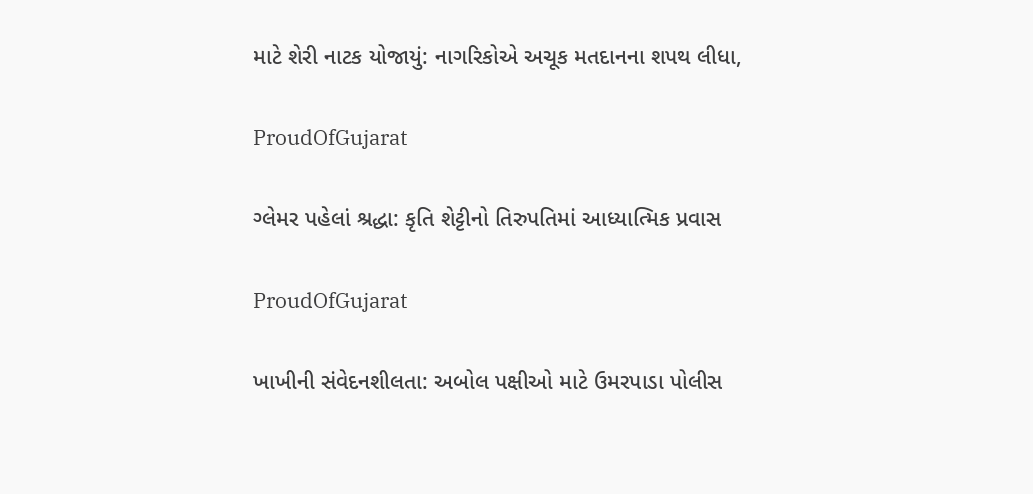માટે શેરી નાટક યોજાયું: નાગરિકોએ અચૂક મતદાનના શપથ લીધા,

ProudOfGujarat

ગ્લેમર પહેલાં શ્રદ્ધા: કૃતિ શેટ્ટીનો તિરુપતિમાં આધ્યાત્મિક પ્રવાસ

ProudOfGujarat

ખાખીની સંવેદનશીલતા: અબોલ પક્ષીઓ માટે ઉમરપાડા પોલીસ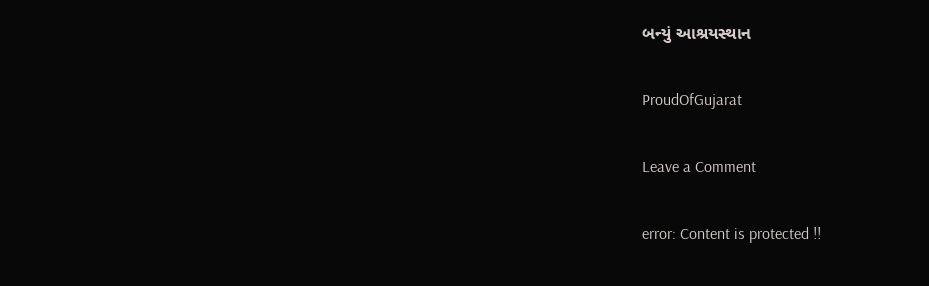બન્યું આશ્રયસ્થાન

ProudOfGujarat

Leave a Comment

error: Content is protected !!